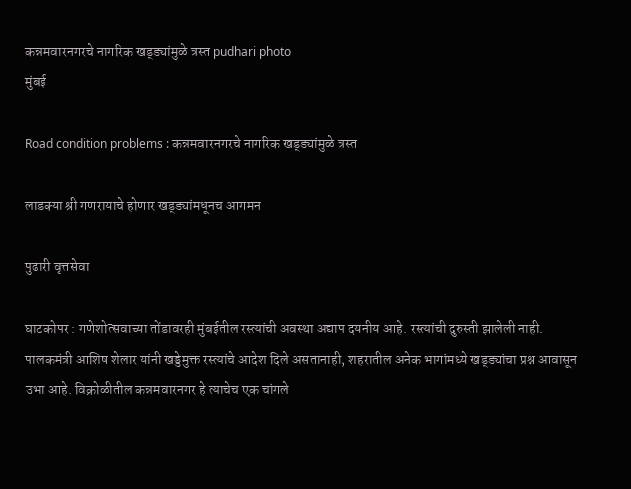कन्नमवारनगरचे नागरिक खड्ड्यांमुळे त्रस्त pudhari photo
मुंबई

Road condition problems : कन्नमवारनगरचे नागरिक खड्ड्यांमुळे त्रस्त

लाडक्या श्री गणरायाचे होणार खड्ड्यांमधूनच आगमन

पुढारी वृत्तसेवा

घाटकोपर : गणेशोत्सवाच्या तोंडावरही मुंबईतील रस्त्यांची अवस्था अद्याप दयनीय आहे. रस्त्यांची दुरुस्ती झालेली नाही. पालकमंत्री आशिष शेलार यांनी खड्डेमुक्त रस्त्यांचे आदेश दिले असतानाही, शहरातील अनेक भागांमध्ये खड्ड्यांचा प्रश्न आवासून उभा आहे. विक्रोळीतील कन्नमवारनगर हे त्याचेच एक चांगले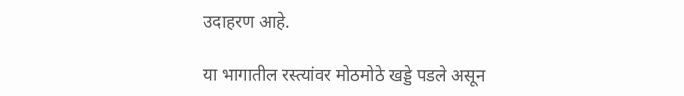उदाहरण आहे.

या भागातील रस्त्यांवर मोठमोठे खड्डे पडले असून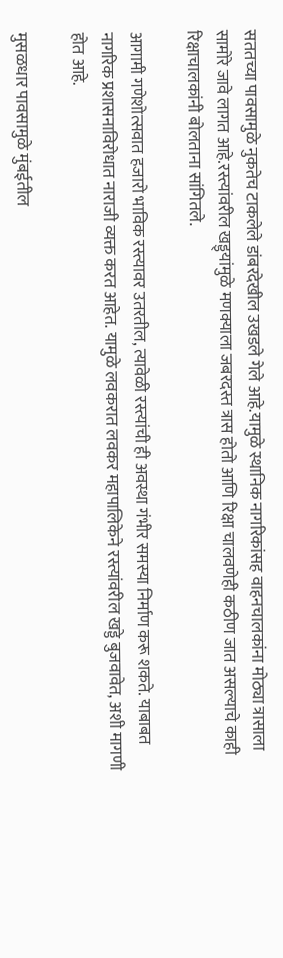सततच्या पावसामुळे नुकतेच टाकलेले डांबरदेखील उखडले गेले आहे.यामुळे स्थानिक नागरिकांसह वाहनचालकांना मोठ्या त्रासाला सामोरे जावे लागत आहे.रस्त्यांवरील खड्ड्यांमुळे मणक्याला जबरदस्त त्रास होतो आणि रिक्षा चालवणेही कठीण जात असल्याचे काही रिक्षाचालकांनी बोलताना सांगितले.

आगामी गणेशोत्सवात हजारो भाविक रस्त्यावर उतरतील, त्यावेळी रस्त्यांची ही अवस्था गंभीर समस्या निर्माण करू शकते. याबाबत नागरिक प्रशासनाविरोधात नाराजी व्यक्त करत आहेत. यामुळे लवकरात लवकर महापालिकेने रस्त्यांवरील खड्डे बुजवावेत, अशी मागणी होत आहे.

मुसळधार पावसामुळे मुंबईतील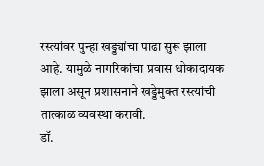रस्त्यांवर पुन्हा खड्ड्यांचा पाढा सुरू झाला आहे. यामुळे नागरिकांचा प्रवास धोकादायक झाला असून प्रशासनाने खड्डेमुक्त रस्त्यांची तात्काळ व्यवस्था करावी.
डॉ.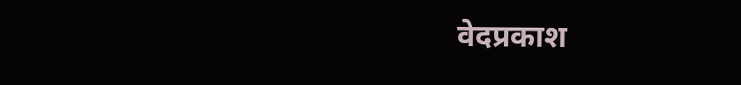वेदप्रकाश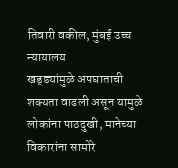तिवारी वकील, मुंबई उच्च न्यायालय
खड्ड्यांमुळे अपघाताची शक्यता वाढली असून यामुळे लोकांना पाठदुखी, मानेच्या विकारांना सामोरे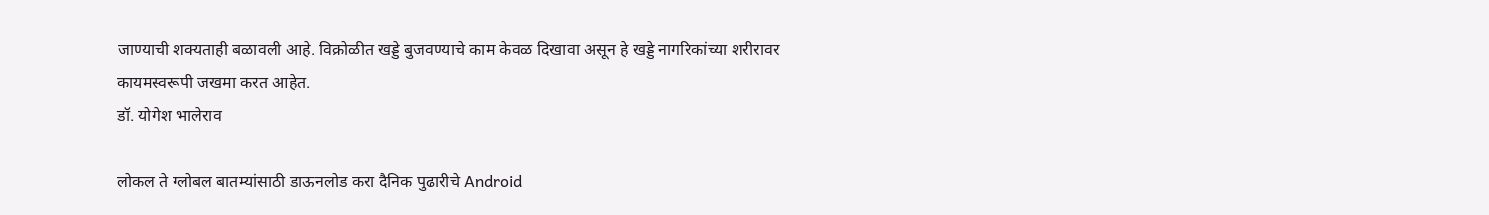जाण्याची शक्यताही बळावली आहे. विक्रोळीत खड्डे बुजवण्याचे काम केवळ दिखावा असून हे खड्डे नागरिकांच्या शरीरावर कायमस्वरूपी जखमा करत आहेत.
डॉ. योगेश भालेराव

लोकल ते ग्लोबल बातम्यांसाठी डाऊनलोड करा दैनिक पुढारीचे Android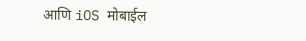आणि iOS मोबाईल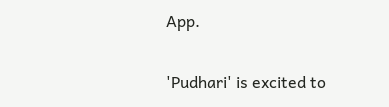App.

'Pudhari' is excited to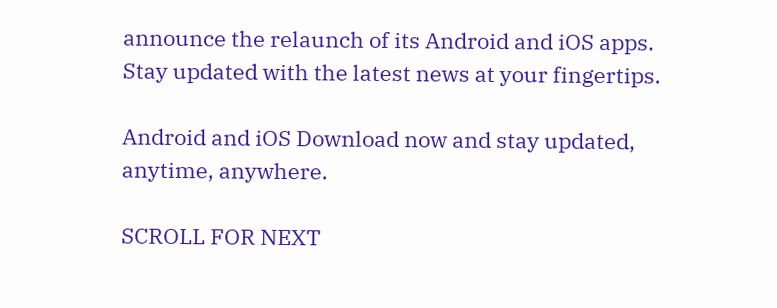announce the relaunch of its Android and iOS apps. Stay updated with the latest news at your fingertips.

Android and iOS Download now and stay updated, anytime, anywhere.

SCROLL FOR NEXT